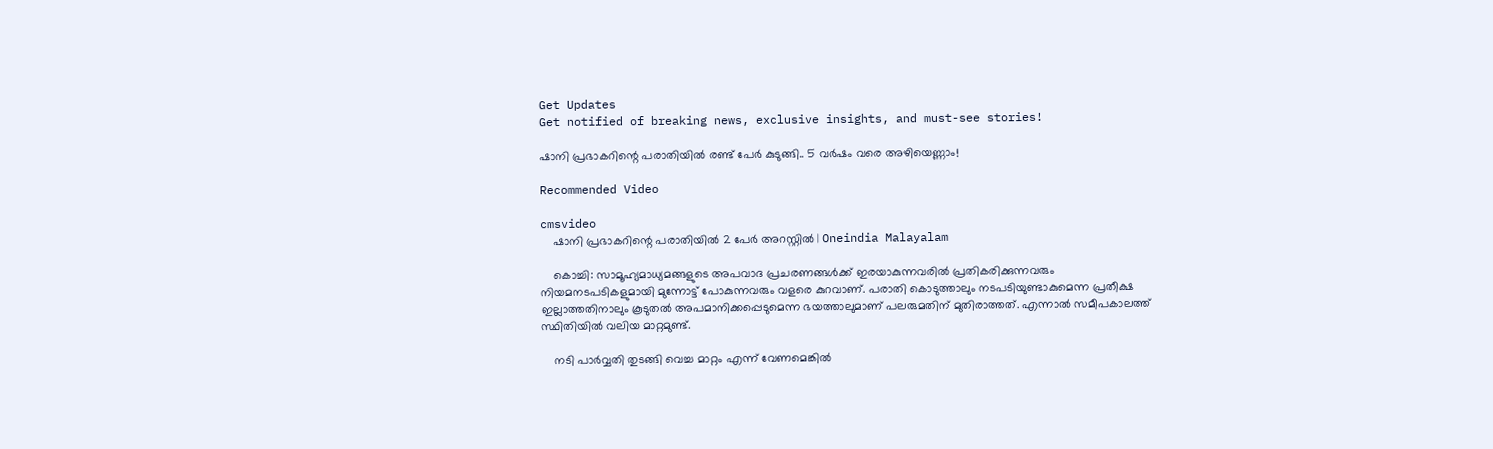Get Updates
Get notified of breaking news, exclusive insights, and must-see stories!

ഷാനി പ്രഭാകറിന്റെ പരാതിയിൽ രണ്ട് പേർ കുടുങ്ങി.. 5 വർഷം വരെ അഴിയെണ്ണാം!

Recommended Video

cmsvideo
    ഷാനി പ്രഭാകറിന്റെ പരാതിയിൽ 2 പേർ അറസ്റ്റിൽ | Oneindia Malayalam

    കൊച്ചി: സാമൂഹ്യമാധ്യമങ്ങളുടെ അപവാദ പ്രചരണങ്ങള്‍ക്ക് ഇരയാകുന്നവരില്‍ പ്രതികരിക്കുന്നവരും നിയമനടപടികളുമായി മുന്നോട്ട് പോകുന്നവരും വളരെ കുറവാണ്. പരാതി കൊടുത്താലും നടപടിയുണ്ടാകുമെന്ന പ്രതീക്ഷ ഇല്ലാത്തതിനാലും കൂടുതല്‍ അപമാനിക്കപ്പെടുമെന്ന ഭയത്താലുമാണ് പലരുമതിന് മുതിരാത്തത്. എന്നാല്‍ സമീപകാലത്ത് സ്ഥിതിയില്‍ വലിയ മാറ്റമുണ്ട്.

    നടി പാര്‍വ്വതി തുടങ്ങി വെച്ച മാറ്റം എന്ന് വേണമെങ്കില്‍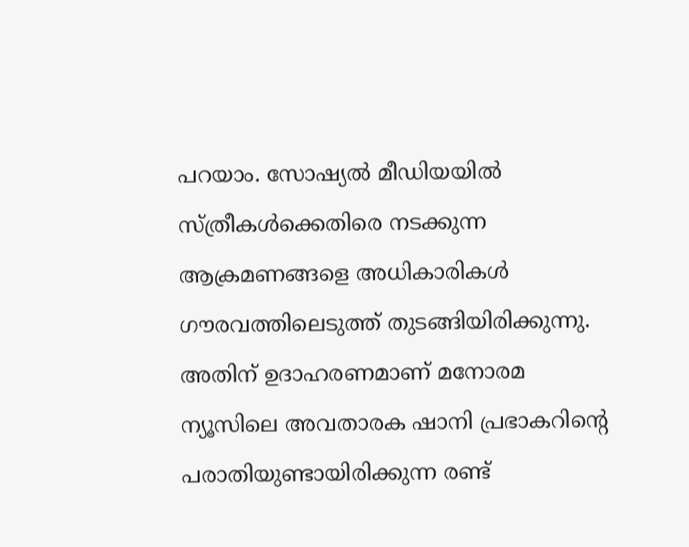പറയാം. സോഷ്യല്‍ മീഡിയയില്‍ സ്ത്രീകള്‍ക്കെതിരെ നടക്കുന്ന ആക്രമണങ്ങളെ അധികാരികള്‍ ഗൗരവത്തിലെടുത്ത് തുടങ്ങിയിരിക്കുന്നു. അതിന് ഉദാഹരണമാണ് മനോരമ ന്യൂസിലെ അവതാരക ഷാനി പ്രഭാകറിന്റെ പരാതിയുണ്ടായിരിക്കുന്ന രണ്ട്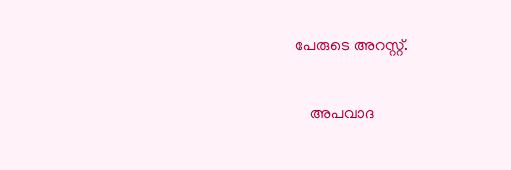പേരുടെ അറസ്റ്റ്.

    അപവാദ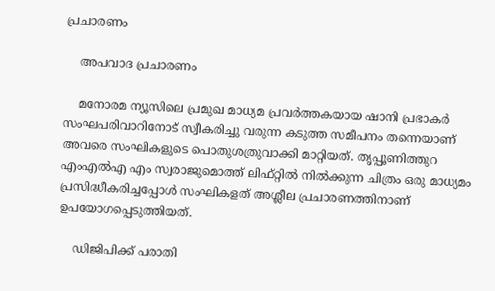പ്രചാരണം

    അപവാദ പ്രചാരണം

    മനോരമ ന്യൂസിലെ പ്രമുഖ മാധ്യമ പ്രവര്‍ത്തകയായ ഷാനി പ്രഭാകര്‍ സംഘപരിവാറിനോട് സ്വീകരിച്ചു വരുന്ന കടുത്ത സമീപനം തന്നെയാണ് അവരെ സംഘികളുടെ പൊതുശത്രുവാക്കി മാറ്റിയത്. തൃപ്പൂണിത്തുറ എംഎല്‍എ എം സ്വരാജുമൊത്ത് ലിഫ്റ്റില്‍ നില്‍ക്കുന്ന ചിത്രം ഒരു മാധ്യമം പ്രസിദ്ധീകരിച്ചപ്പോള്‍ സംഘികളത് അശ്ലീല പ്രചാരണത്തിനാണ് ഉപയോഗപ്പെടുത്തിയത്.

    ഡിജിപിക്ക് പരാതി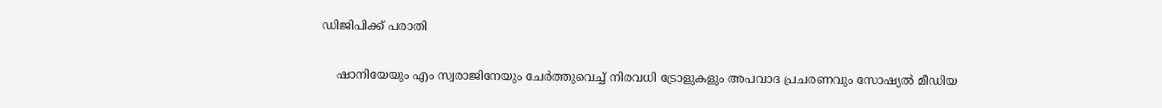ഡിജിപിക്ക് പരാതി

    ഷാനിയേയും എം സ്വരാജിനേയും ചേര്‍ത്തുവെച്ച് നിരവധി ട്രോളുകളും അപവാദ പ്രചരണവും സോഷ്യല്‍ മീഡിയ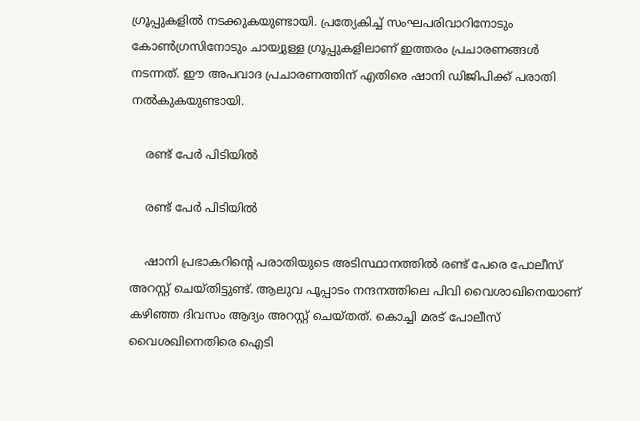ഗ്രൂപ്പുകളില്‍ നടക്കുകയുണ്ടായി. പ്രത്യേകിച്ച് സംഘപരിവാറിനോടും കോണ്‍ഗ്രസിനോടും ചായ്വുള്ള ഗ്രൂപ്പുകളിലാണ് ഇത്തരം പ്രചാരണങ്ങള്‍ നടന്നത്. ഈ അപവാദ പ്രചാരണത്തിന് എതിരെ ഷാനി ഡിജിപിക്ക് പരാതി നല്‍കുകയുണ്ടായി.

    രണ്ട് പേർ പിടിയിൽ

    രണ്ട് പേർ പിടിയിൽ

    ഷാനി പ്രഭാകറിന്റെ പരാതിയുടെ അടിസ്ഥാനത്തില്‍ രണ്ട് പേരെ പോലീസ് അറസ്റ്റ് ചെയ്തിട്ടുണ്ട്. ആലുവ പൂപ്പാടം നന്ദനത്തിലെ പിവി വൈശാഖിനെയാണ് കഴിഞ്ഞ ദിവസം ആദ്യം അറസ്റ്റ് ചെയ്തത്. കൊച്ചി മരട് പോലീസ് വൈശഖിനെതിരെ ഐടി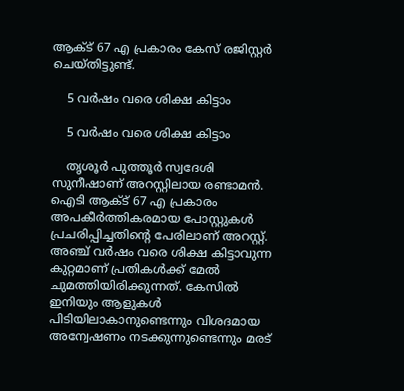ആക്ട് 67 എ പ്രകാരം കേസ് രജിസ്റ്റര്‍ ചെയ്തിട്ടുണ്ട്.

    5 വർഷം വരെ ശിക്ഷ കിട്ടാം

    5 വർഷം വരെ ശിക്ഷ കിട്ടാം

    തൃശൂര്‍ പുത്തൂര്‍ സ്വദേശി സുനീഷാണ് അറസ്റ്റിലായ രണ്ടാമന്‍. ഐടി ആക്ട് 67 എ പ്രകാരം അപകീര്‍ത്തികരമായ പോസ്റ്റുകള്‍ പ്രചരിപ്പിച്ചതിന്റെ പേരിലാണ് അറസ്റ്റ്. അഞ്ച് വര്‍ഷം വരെ ശിക്ഷ കിട്ടാവുന്ന കുറ്റമാണ് പ്രതികള്‍ക്ക് മേല്‍ ചുമത്തിയിരിക്കുന്നത്. കേസില്‍ ഇനിയും ആളുകള്‍ പിടിയിലാകാനുണ്ടെന്നും വിശദമായ അന്വേഷണം നടക്കുന്നുണ്ടെന്നും മരട്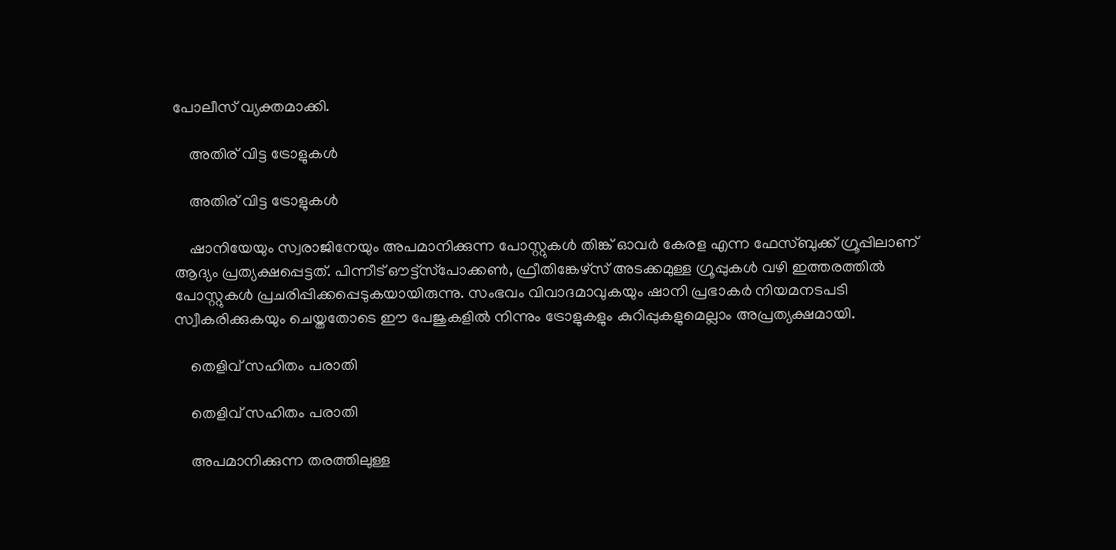പോലീസ് വ്യക്തമാക്കി.

    അതിര് വിട്ട ട്രോളുകൾ

    അതിര് വിട്ട ട്രോളുകൾ

    ഷാനിയേയും സ്വരാജിനേയും അപമാനിക്കുന്ന പോസ്റ്റുകൾ തിങ്ക് ഓവര്‍ കേരള എന്ന ഫേസ്ബുക്ക് ഗ്രൂപ്പിലാണ് ആദ്യം പ്രത്യക്ഷപ്പെട്ടത്. പിന്നീട് ഔട്ട്‌സ്‌പോക്കണ്‍, ഫ്രീതിങ്കേഴ്സ് അടക്കമുള്ള ഗ്രൂപ്പുകള്‍ വഴി ഇത്തരത്തില്‍ പോസ്റ്റുകള്‍ പ്രചരിപ്പിക്കപ്പെടുകയായിരുന്നു. സംഭവം വിവാദമാവുകയും ഷാനി പ്രഭാകർ നിയമനടപടി സ്വീകരിക്കുകയും ചെയ്തതോടെ ഈ പേജുകളില്‍ നിന്നും ട്രോളുകളും കുറിപ്പുകളുമെല്ലാം അപ്രത്യക്ഷമായി.

    തെളിവ് സഹിതം പരാതി

    തെളിവ് സഹിതം പരാതി

    അപമാനിക്കുന്ന തരത്തിലുള്ള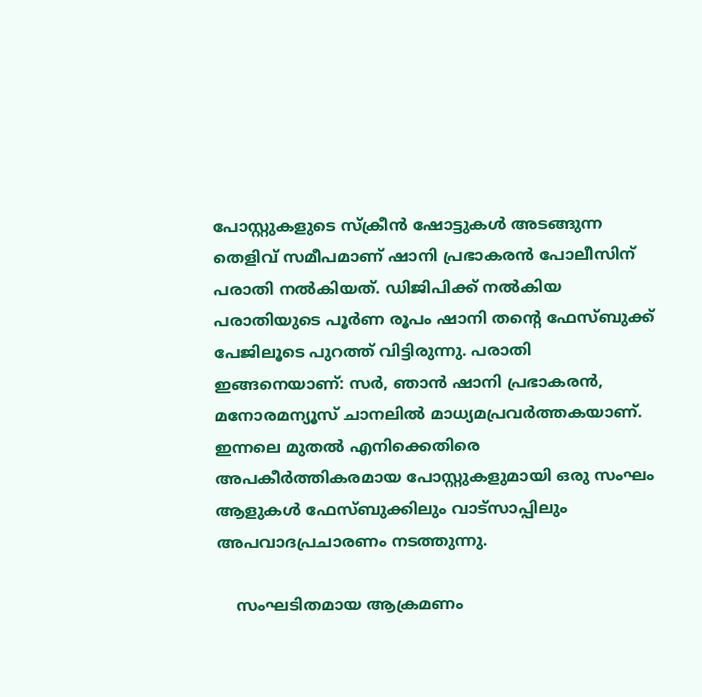പോസ്റ്റുകളുടെ സ്‌ക്രീന്‍ ഷോട്ടുകള്‍ അടങ്ങുന്ന തെളിവ് സമീപമാണ് ഷാനി പ്രഭാകരന്‍ പോലീസിന് പരാതി നൽകിയത്. ഡിജിപിക്ക് നൽകിയ പരാതിയുടെ പൂർണ രൂപം ഷാനി തന്റെ ഫേസ്ബുക്ക് പേജിലൂടെ പുറത്ത് വിട്ടിരുന്നു. പരാതി ഇങ്ങനെയാണ്: സര്‍, ഞാന്‍ ഷാനി പ്രഭാകരന്‍, മനോരമന്യൂസ് ചാനലില്‍ മാധ്യമപ്രവര്‍ത്തകയാണ്. ഇന്നലെ മുതല്‍ എനിക്കെതിരെ അപകീര്‍ത്തികരമായ പോസ്റ്റുകളുമായി ഒരു സംഘം ആളുകള്‍ ഫേസ്ബുക്കിലും വാട്സാപ്പിലും അപവാദപ്രചാരണം നടത്തുന്നു.

    സംഘടിതമായ ആക്രമണം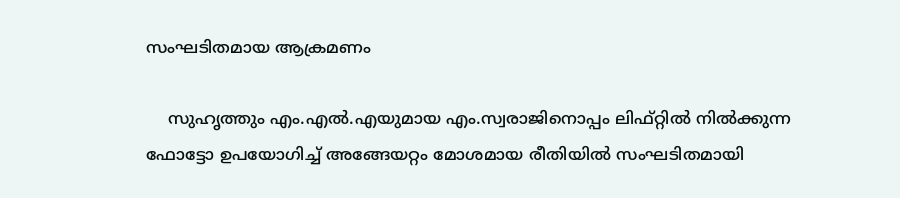സംഘടിതമായ ആക്രമണം

    സുഹൃത്തും എം.എല്‍.എയുമായ എം.സ്വരാജിനൊപ്പം ലിഫ്റ്റില്‍ നില്‍ക്കുന്ന ഫോട്ടോ ഉപയോഗിച്ച് അങ്ങേയറ്റം മോശമായ രീതിയില്‍ സംഘടിതമായി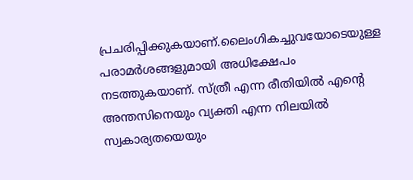പ്രചരിപ്പിക്കുകയാണ്.ലൈംഗികച്ചുവയോടെയുള്ള പരാമര്‍ശങ്ങളുമായി അധിക്ഷേപം നടത്തുകയാണ്. സ്ത്രീ എന്ന രീതിയില്‍ എന്റെ അന്തസിനെയും വ്യക്തി എന്ന നിലയില്‍ സ്വകാര്യതയെയും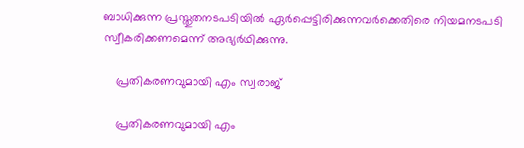ബാധിക്കുന്ന പ്രസ്തുതനടപടിയില്‍ ഏര്‍പ്പെട്ടിരിക്കുന്നവര്‍ക്കെതിരെ നിയമനടപടി സ്വീകരിക്കണമെന്ന് അഭ്യര്‍ഥിക്കുന്നു.

    പ്രതികരണവുമായി എം സ്വരാജ്

    പ്രതികരണവുമായി എം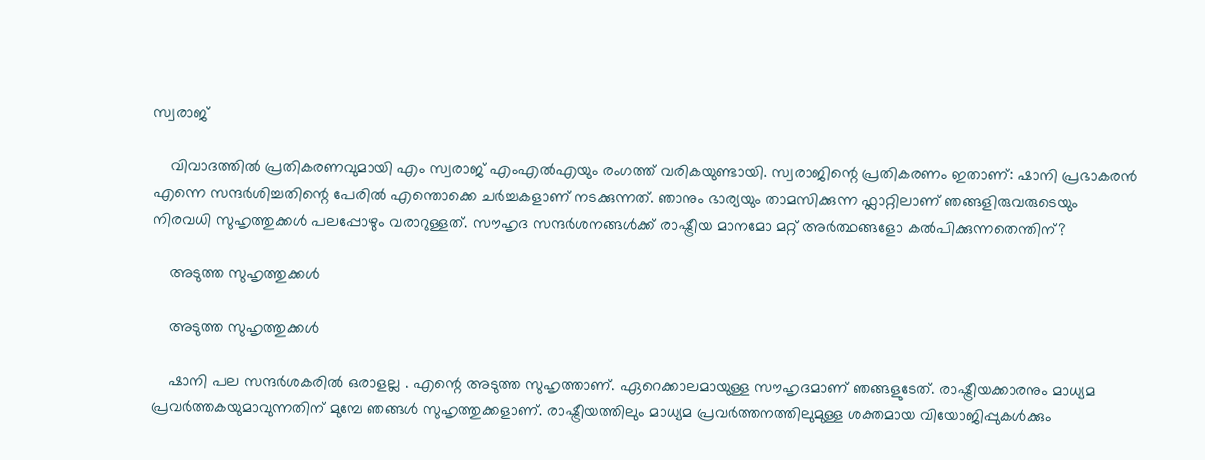സ്വരാജ്

    വിവാദത്തിൽ പ്രതികരണവുമായി എം സ്വരാജ് എംഎൽഎയും രംഗത്ത് വരികയുണ്ടായി. സ്വരാജിന്റെ പ്രതികരണം ഇതാണ്: ഷാനി പ്രഭാകരൻ എന്നെ സന്ദർശിച്ചതിന്റെ പേരിൽ എന്തൊക്കെ ചർച്ചകളാണ് നടക്കുന്നത്. ഞാനും ഭാര്യയും താമസിക്കുന്ന ഫ്ലാറ്റിലാണ് ഞങ്ങളിരുവരുടെയും നിരവധി സുഹൃത്തുക്കൾ പലപ്പോഴും വരാറുള്ളത്. സൗഹൃദ സന്ദർശനങ്ങൾക്ക് രാഷ്ട്രീയ മാനമോ മറ്റ് അർത്ഥങ്ങളോ കൽപിക്കുന്നതെന്തിന്?

    അടുത്ത സുഹൃത്തുക്കൾ

    അടുത്ത സുഹൃത്തുക്കൾ

    ഷാനി പല സന്ദർശകരിൽ ഒരാളല്ല . എന്റെ അടുത്ത സുഹൃത്താണ്. ഏറെക്കാലമായുള്ള സൗഹൃദമാണ് ഞങ്ങളുടേത്. രാഷ്ട്രീയക്കാരനും മാധ്യമ പ്രവർത്തകയുമാവുന്നതിന് മുമ്പേ ഞങ്ങൾ സുഹൃത്തുക്കളാണ്. രാഷ്ട്രീയത്തിലും മാധ്യമ പ്രവർത്തനത്തിലുമുള്ള ശക്തമായ വിയോജിപ്പുകൾക്കും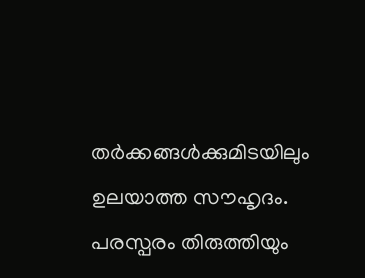തർക്കങ്ങൾക്കുമിടയിലും ഉലയാത്ത സൗഹൃദം. പരസ്പരം തിരുത്തിയും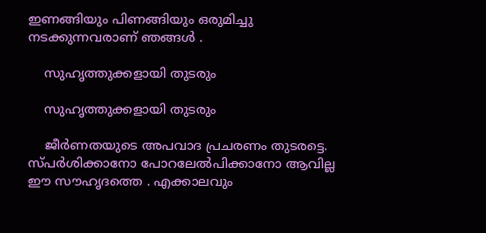ഇണങ്ങിയും പിണങ്ങിയും ഒരുമിച്ചു നടക്കുന്നവരാണ് ഞങ്ങൾ .

    സുഹൃത്തുക്കളായി തുടരും

    സുഹൃത്തുക്കളായി തുടരും

    ജീർണതയുടെ അപവാദ പ്രചരണം തുടരട്ടെ. സ്പർശിക്കാനോ പോറലേൽപിക്കാനോ ആവില്ല ഈ സൗഹൃദത്തെ . എക്കാലവും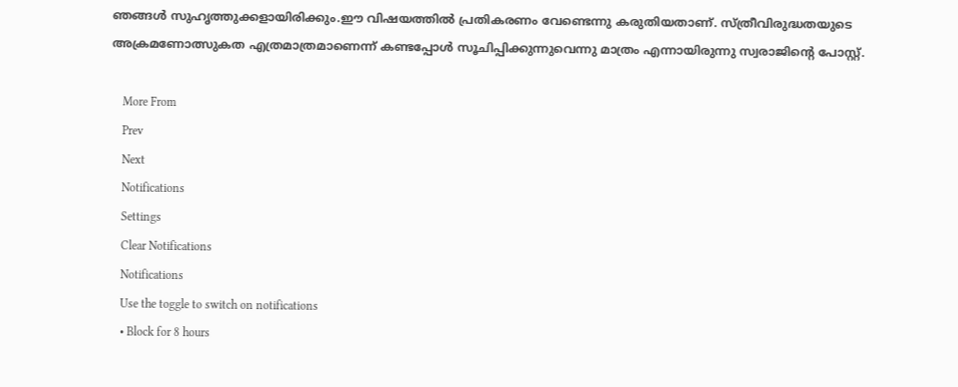ഞങ്ങൾ സുഹൃത്തുക്കളായിരിക്കും.ഈ വിഷയത്തിൽ പ്രതികരണം വേണ്ടെന്നു കരുതിയതാണ്. സ്ത്രീവിരുദ്ധതയുടെ അക്രമണോത്സുകത എത്രമാത്രമാണെന്ന് കണ്ടപ്പോൾ സൂചിപ്പിക്കുന്നുവെന്നു മാത്രം എന്നായിരുന്നു സ്വരാജിന്റെ പോസ്റ്റ്.

    More From
    Prev
    Next
    Notifications
    Settings
    Clear Notifications
    Notifications
    Use the toggle to switch on notifications
    • Block for 8 hours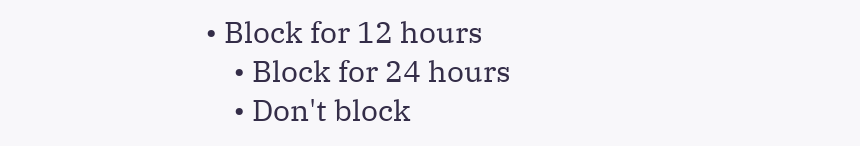• Block for 12 hours
    • Block for 24 hours
    • Don't block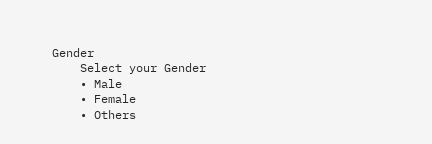Gender
    Select your Gender
    • Male
    • Female
    • Others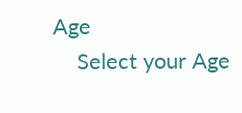Age
    Select your Age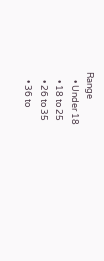Range
    • Under 18
    • 18 to 25
    • 26 to 35
    • 36 to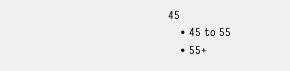45
    • 45 to 55
    • 55+